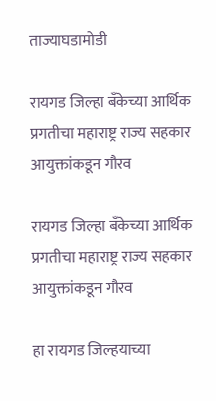ताज्याघडामोडी

रायगड जिल्हा बँकेच्या आर्थिक प्रगतीचा महाराष्ट्र राज्य सहकार आयुक्तांकडून गौरव

रायगड जिल्हा बँकेच्या आर्थिक प्रगतीचा महाराष्ट्र राज्य सहकार आयुक्तांकडून गौरव

हा रायगड जिल्हयाच्या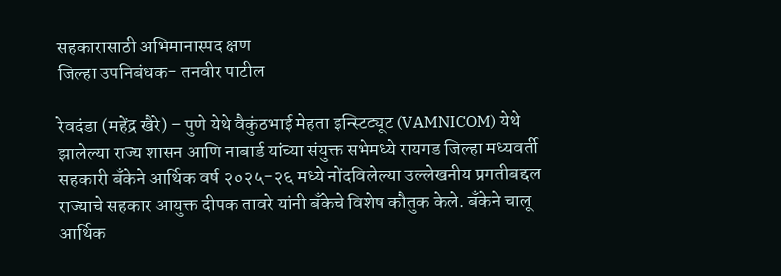सहकारासाठी अभिमानास्पद क्षण
जिल्हा उपनिबंधक- तनवीर पाटील

रेवदंडा (महेंद्र खैरे) – पुणे येथे वैकुंठभाई मेहता इन्स्टिट्यूट (VAMNICOM) येथे झालेल्या राज्य शासन आणि नाबार्ड यांच्या संयुक्त सभेमध्ये रायगड जिल्हा मध्यवर्ती सहकारी बँकेने आर्थिक वर्ष २०२५-२६ मध्ये नोंदविलेल्या उल्लेखनीय प्रगतीबद्दल राज्याचे सहकार आयुक्त दीपक तावरे यांनी बँकेचे विशेष कौतुक केले. बँकेने चालू आर्थिक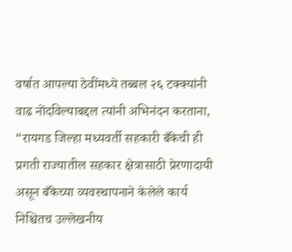वर्षात आपल्या ठेवींमध्ये तब्बल २६ टक्क्यांनी वाढ नोंदविल्याबद्दल त्यांनी अभिनंदन करताना, “रायगड जिल्हा मध्यवर्ती सहकारी बँकेची ही प्रगती राज्यातील सहकार क्षेत्रासाठी प्रेरणादायी असून बँकेच्या व्यवस्थापनाने केलेले कार्य निश्चितच उल्लेखनीय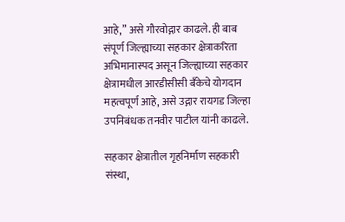आहे,” असे गौरवोद्गार काढले. ही बाब संपूर्ण जिल्ह्याच्या सहकार क्षेत्राकरिता अभिमानास्पद असून जिल्ह्याच्या सहकार क्षेत्रामधील आरडीसीसी बँकेचे योगदान महत्वपूर्ण आहे, असे उद्गार रायगड जिल्हा उपनिबंधक तनवीर पाटील यांनी काढले.

सहकार क्षेत्रातील गृहनिर्माण सहकारी संस्था,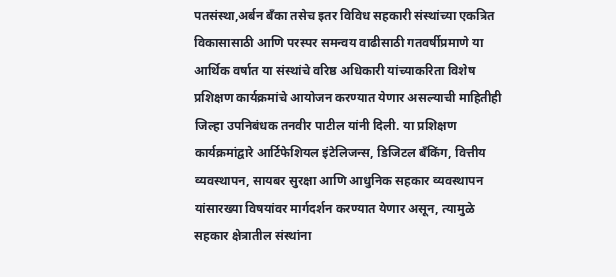पतसंस्था,अर्बन बँका तसेच इतर विविध सहकारी संस्थांच्या एकत्रित विकासासाठी आणि परस्पर समन्वय वाढीसाठी गतवर्षीप्रमाणे या आर्थिक वर्षात या संस्थांचे वरिष्ठ अधिकारी यांच्याकरिता विशेष प्रशिक्षण कार्यक्रमांचे आयोजन करण्यात येणार असल्याची माहितीही जिल्हा उपनिबंधक तनवीर पाटील यांनी दिली. या प्रशिक्षण कार्यक्रमांद्वारे आर्टिफेशियल इंटेलिजन्स, डिजिटल बँकिंग, वित्तीय व्यवस्थापन, सायबर सुरक्षा आणि आधुनिक सहकार व्यवस्थापन यांसारख्या विषयांवर मार्गदर्शन करण्यात येणार असून, त्यामुळे सहकार क्षेत्रातील संस्थांना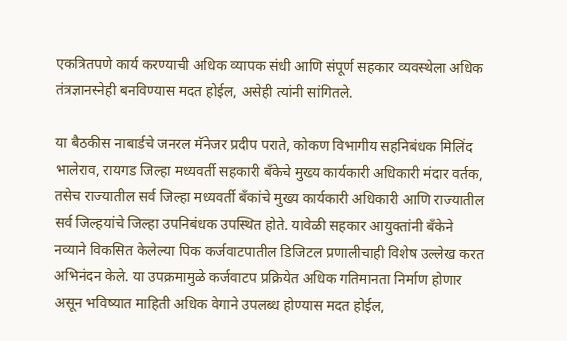एकत्रितपणे कार्य करण्याची अधिक व्यापक संधी आणि संपूर्ण सहकार व्यवस्थेला अधिक तंत्रज्ञानस्नेही बनविण्यास मदत होईल, असेही त्यांनी सांगितले.

या बैठकीस नाबार्डचे जनरल मॅनेजर प्रदीप पराते, कोकण विभागीय सहनिबंधक मिलिंद भालेराव, रायगड जिल्हा मध्यवर्ती सहकारी बँकेचे मुख्य कार्यकारी अधिकारी मंदार वर्तक, तसेच राज्यातील सर्व जिल्हा मध्यवर्ती बँकांचे मुख्य कार्यकारी अधिकारी आणि राज्यातील सर्व जिल्हयांचे जिल्हा उपनिबंधक उपस्थित होते. यावेळी सहकार आयुक्तांनी बँकेने नव्याने विकसित केलेल्या पिक कर्जवाटपातील डिजिटल प्रणालीचाही विशेष उल्लेख करत अभिनंदन केले. या उपक्रमामुळे कर्जवाटप प्रक्रियेत अधिक गतिमानता निर्माण होणार असून भविष्यात माहिती अधिक वेगाने उपलब्ध होण्यास मदत होईल,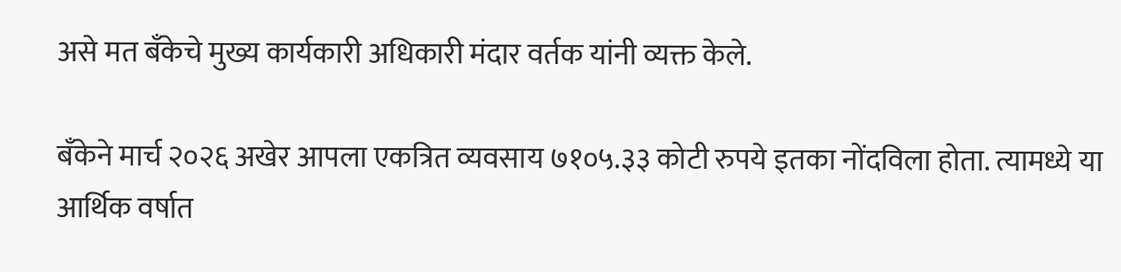असे मत बँकेचे मुख्य कार्यकारी अधिकारी मंदार वर्तक यांनी व्यक्त केले.

बँकेने मार्च २०२६ अखेर आपला एकत्रित व्यवसाय ७१०५.३३ कोटी रुपये इतका नोंदविला होता. त्यामध्ये या आर्थिक वर्षात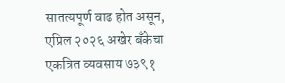सातत्यपूर्ण वाढ होत असून, एप्रिल २०२६ अखेर बँकेचा एकत्रित व्यवसाय ७३९१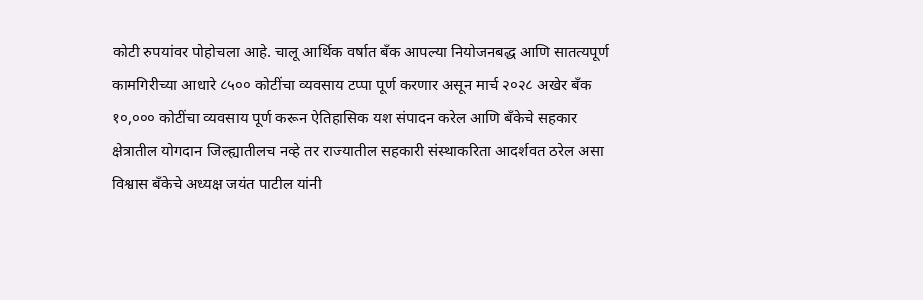कोटी रुपयांवर पोहोचला आहे. चालू आर्थिक वर्षात बँक आपल्या नियोजनबद्ध आणि सातत्यपूर्ण कामगिरीच्या आधारे ८५०० कोटींचा व्यवसाय टप्पा पूर्ण करणार असून मार्च २०२८ अखेर बँक १०,००० कोटींचा व्यवसाय पूर्ण करून ऐतिहासिक यश संपादन करेल आणि बँकेचे सहकार क्षेत्रातील योगदान जिल्ह्यातीलच नव्हे तर राज्यातील सहकारी संस्थाकरिता आदर्शवत ठरेल असा विश्वास बँकेचे अध्यक्ष जयंत पाटील यांनी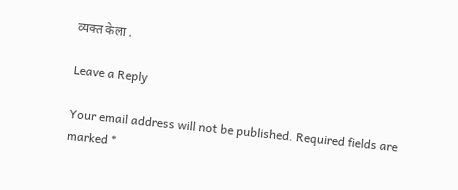व्यक्त केला .

Leave a Reply

Your email address will not be published. Required fields are marked *